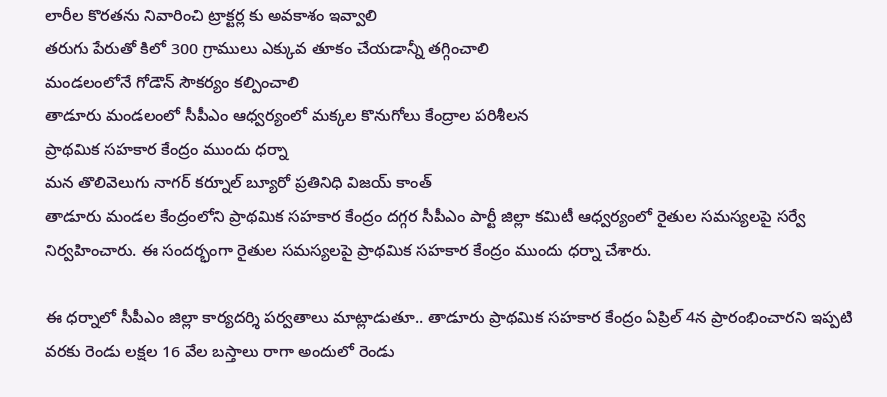లారీల కొరతను నివారించి ట్రాక్టర్ల కు అవకాశం ఇవ్వాలి
తరుగు పేరుతో కిలో 300 గ్రాములు ఎక్కువ తూకం చేయడాన్నీ తగ్గించాలి
మండలంలోనే గోడౌన్ సౌకర్యం కల్పించాలి
తాడూరు మండలంలో సీపీఎం ఆధ్వర్యంలో మక్కల కొనుగోలు కేంద్రాల పరిశీలన
ప్రాథమిక సహకార కేంద్రం ముందు ధర్నా
మన తొలివెలుగు నాగర్ కర్నూల్ బ్యూరో ప్రతినిధి విజయ్ కాంత్
తాడూరు మండల కేంద్రంలోని ప్రాథమిక సహకార కేంద్రం దగ్గర సీపీఎం పార్టీ జిల్లా కమిటీ ఆధ్వర్యంలో రైతుల సమస్యలపై సర్వే నిర్వహించారు. ఈ సందర్భంగా రైతుల సమస్యలపై ప్రాథమిక సహకార కేంద్రం ముందు ధర్నా చేశారు.

ఈ ధర్నాలో సీపీఎం జిల్లా కార్యదర్శి పర్వతాలు మాట్లాడుతూ.. తాడూరు ప్రాథమిక సహకార కేంద్రం ఏప్రిల్ 4న ప్రారంభించారని ఇప్పటి వరకు రెండు లక్షల 16 వేల బస్తాలు రాగా అందులో రెండు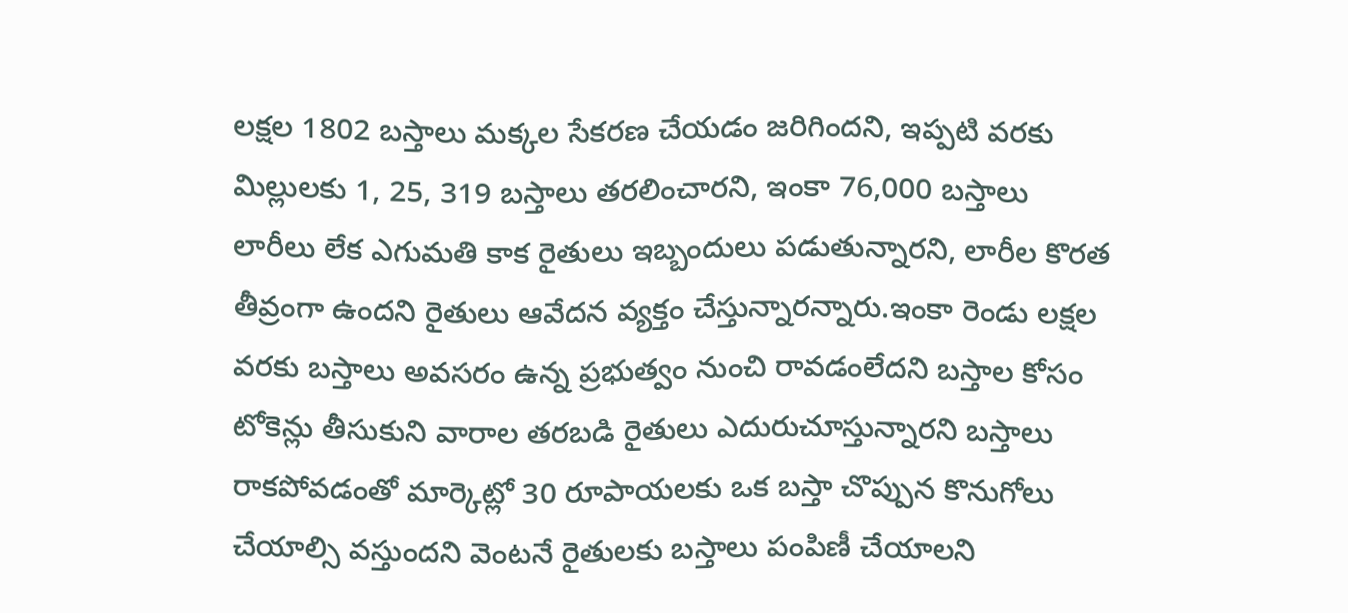లక్షల 1802 బస్తాలు మక్కల సేకరణ చేయడం జరిగిందని, ఇప్పటి వరకు మిల్లులకు 1, 25, 319 బస్తాలు తరలించారని, ఇంకా 76,000 బస్తాలు లారీలు లేక ఎగుమతి కాక రైతులు ఇబ్బందులు పడుతున్నారని, లారీల కొరత తీవ్రంగా ఉందని రైతులు ఆవేదన వ్యక్తం చేస్తున్నారన్నారు.ఇంకా రెండు లక్షల వరకు బస్తాలు అవసరం ఉన్న ప్రభుత్వం నుంచి రావడంలేదని బస్తాల కోసం టోకెన్లు తీసుకుని వారాల తరబడి రైతులు ఎదురుచూస్తున్నారని బస్తాలు రాకపోవడంతో మార్కెట్లో 30 రూపాయలకు ఒక బస్తా చొప్పున కొనుగోలు చేయాల్సి వస్తుందని వెంటనే రైతులకు బస్తాలు పంపిణీ చేయాలని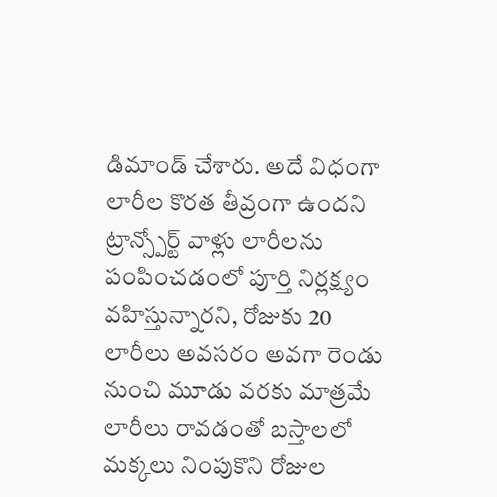డిమాండ్ చేశారు. అదే విధంగా లారీల కొరత తీవ్రంగా ఉందని ట్రాన్స్పోర్ట్ వాళ్లు లారీలను పంపించడంలో పూర్తి నిర్లక్ష్యం వహిస్తున్నారని, రోజుకు 20 లారీలు అవసరం అవగా రెండు నుంచి మూడు వరకు మాత్రమే లారీలు రావడంతో బస్తాలలో మక్కలు నింపుకొని రోజుల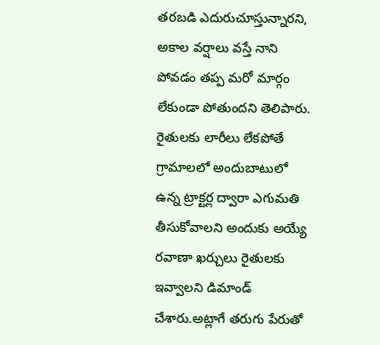తరబడి ఎదురుచూస్తున్నారని, అకాల వర్షాలు వస్తే నాని పోవడం తప్ప మరో మార్గం లేకుండా పోతుందని తెలిపారు. రైతులకు లారీలు లేకపోతే గ్రామాలలో అందుబాటులో ఉన్న ట్రాక్టర్ల ద్వారా ఎగుమతి తీసుకోవాలని అందుకు అయ్యే రవాణా ఖర్చులు రైతులకు ఇవ్వాలని డిమాండ్ చేశారు.అట్లాగే తరుగు పేరుతో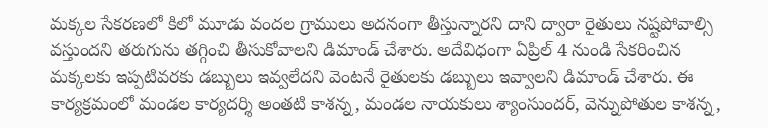మక్కల సేకరణలో కిలో మూడు వందల గ్రాములు అదనంగా తీస్తున్నారని దాని ద్వారా రైతులు నష్టపోవాల్సి వస్తుందని తరుగును తగ్గించి తీసుకోవాలని డిమాండ్ చేశారు. అదేవిధంగా ఏప్రిల్ 4 నుండి సేకరించిన మక్కలకు ఇప్పటివరకు డబ్బులు ఇవ్వలేదని వెంటనే రైతులకు డబ్బులు ఇవ్వాలని డిమాండ్ చేశారు. ఈ కార్యక్రమంలో మండల కార్యదర్శి అంతటి కాశన్న, మండల నాయకులు శ్యాంసుందర్, వెన్నుపోతుల కాశన్న,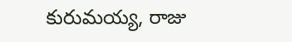కురుమయ్య, రాజు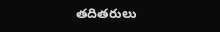తదితరులు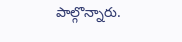పాల్గొన్నారు.